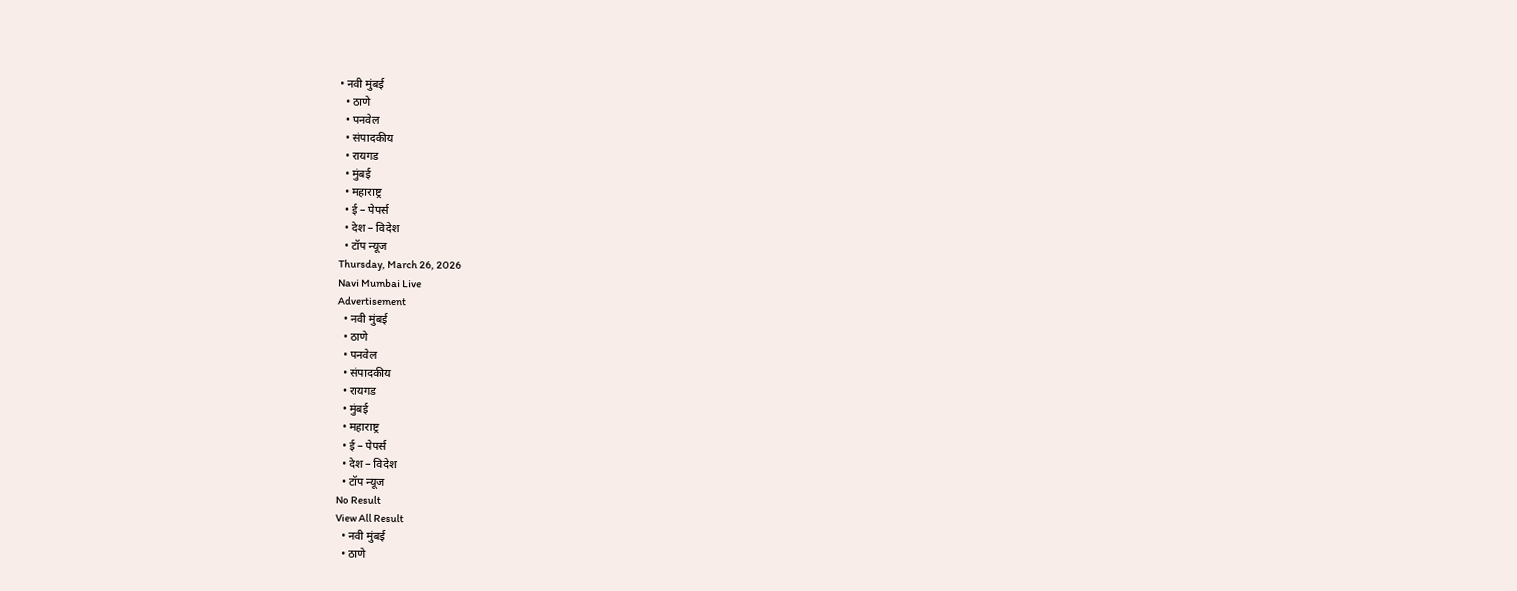• नवी मुंबई
  • ठाणे
  • पनवेल
  • संपादकीय
  • रायगड
  • मुंबई
  • महाराष्ट्र
  • ई – पेपर्स
  • देश – विदेश
  • टॉप न्यूज
Thursday, March 26, 2026
Navi Mumbai Live
Advertisement
  • नवी मुंबई
  • ठाणे
  • पनवेल
  • संपादकीय
  • रायगड
  • मुंबई
  • महाराष्ट्र
  • ई – पेपर्स
  • देश – विदेश
  • टॉप न्यूज
No Result
View All Result
  • नवी मुंबई
  • ठाणे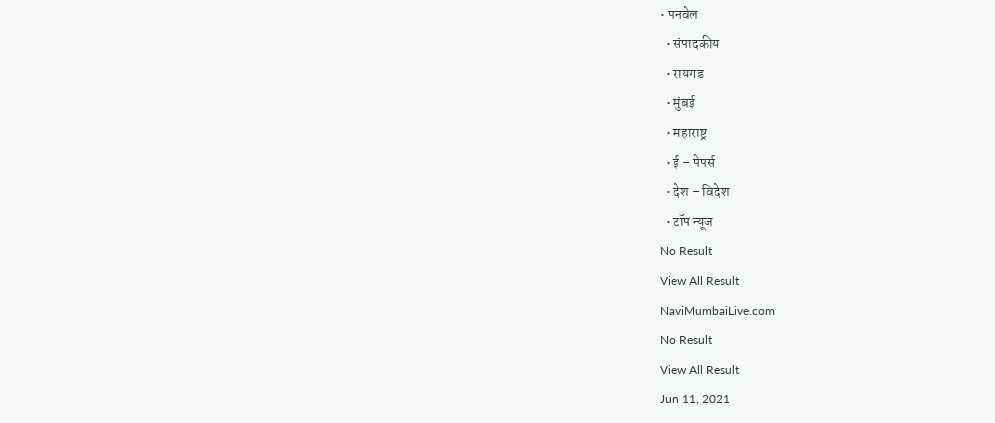• पनवेल
  • संपादकीय
  • रायगड
  • मुंबई
  • महाराष्ट्र
  • ई – पेपर्स
  • देश – विदेश
  • टॉप न्यूज
No Result
View All Result
NaviMumbaiLive.com
No Result
View All Result
Jun 11, 2021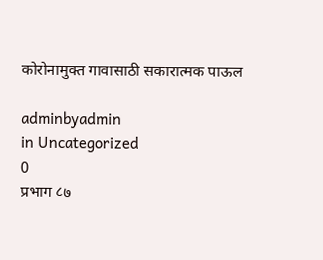कोरोनामुक्त गावासाठी सकारात्मक पाऊल

adminbyadmin
in Uncategorized
0
प्रभाग ८७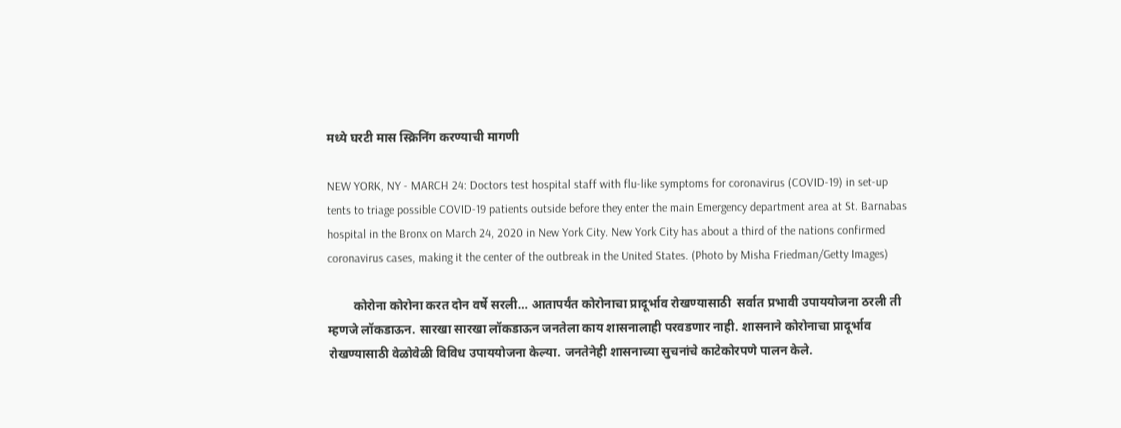मध्ये घरटी मास स्क्रिनिंग करण्याची मागणी

NEW YORK, NY - MARCH 24: Doctors test hospital staff with flu-like symptoms for coronavirus (COVID-19) in set-up tents to triage possible COVID-19 patients outside before they enter the main Emergency department area at St. Barnabas hospital in the Bronx on March 24, 2020 in New York City. New York City has about a third of the nations confirmed coronavirus cases, making it the center of the outbreak in the United States. (Photo by Misha Friedman/Getty Images)

        कोरोना कोरोना करत दोन वर्षे सरली… आतापर्यंत कोरोनाचा प्रादूर्भाव रोखण्यासाठी  सर्वात प्रभावी उपाययोजना ठरली ती म्हणजे लॉकडाऊन. सारखा सारखा लॉकडाऊन जनतेला काय शासनालाही परवडणार नाही. शासनाने कोरोनाचा प्रादूर्भाव रोखण्यासाठी वेळोवेळी विविध उपाययोजना केल्या. जनतेनेही शासनाच्या सुचनांचे काटेकोरपणे पालन केले.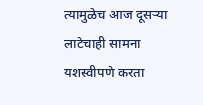त्यामुळेच आज दूसऱ्या लाटेचाही सामना यशस्वीपणे करता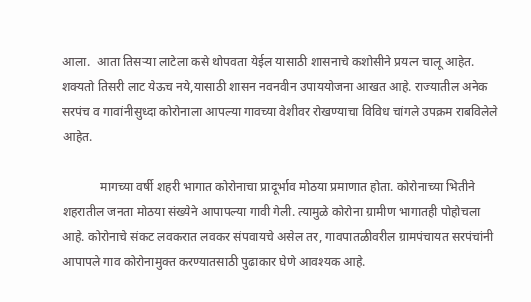आला.  आता तिसऱ्या लाटेला कसे थोपवता येईल यासाठी शासनाचे कशोसीने प्रयत्न चालू आहेत. शक्यतो तिसरी लाट येऊच नये,यासाठी शासन नवनवीन उपाययोजना आखत आहे. राज्यातील अनेक सरपंच व गावांनीसुध्दा कोरोनाला आपल्या गावच्या वेशीवर रोखण्याचा विविध चांगले उपक्रम राबविलेले आहेत.

            मागच्या वर्षी शहरी भागात कोरोनाचा प्रादूर्भाव मोठया प्रमाणात होता. कोरोनाच्या भितीने शहरातील जनता मोठया संख्येने आपापल्या गावी गेली. त्यामुळे कोरोना ग्रामीण भागातही पोहोचला आहे. कोरोनाचे संकट लवकरात लवकर संपवायचे असेल तर, गावपातळीवरील ग्रामपंचायत सरपंचांनी आपापले गाव कोरोनामुक्त करण्यातसाठी पुढाकार घेणे आवश्यक आहे.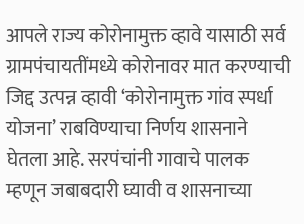आपले राज्य कोरोनामुक्त व्हावे यासाठी सर्व ग्रामपंचायतींमध्ये कोरोनावर मात करण्याची जिद्द उत्पन्न व्हावी ‘कोरोनामुक्त गांव स्पर्धा योजना’ राबविण्याचा निर्णय शासनाने घेतला आहे. सरपंचांनी गावाचे पालक म्हणून जबाबदारी घ्यावी व शासनाच्या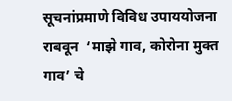सूचनांप्रमाणे विविध उपाययोजना राबवून  ‘माझे गाव, कोरोना मुक्त गाव’ चे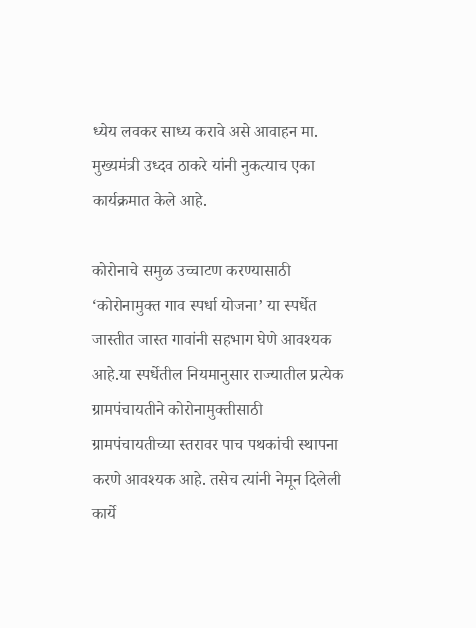ध्येय लवकर साध्य करावे असे आवाहन मा. मुख्यमंत्री उध्दव ठाकरे यांनी नुकत्याच एका कार्यक्रमात केले आहे.

कोरोनाचे समुळ उच्चाटण करण्यासाठी ‘कोरोनामुक्त गाव स्पर्धा योजना’ या स्पर्धेत जास्तीत जास्त गावांनी सहभाग घेणे आवश्यक आहे.या स्पर्धेतील नियमानुसार राज्यातील प्रत्येक ग्रामपंचायतीने कोरोनामुक्तीसाठी ग्रामपंचायतीच्या स्तरावर पाच पथकांची स्थापना करणे आवश्यक आहे. तसेच त्यांनी नेमून दिलेली कार्ये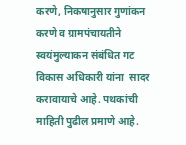करणे, निकषानुसार गुणांकन करणे व ग्रामपंचायतीने स्वयंमुल्याकन संबंधित गट विकास अधिकारी यांना  सादर करावायाचे आहे. पथकांची माहिती पुढील प्रमाणे आहे.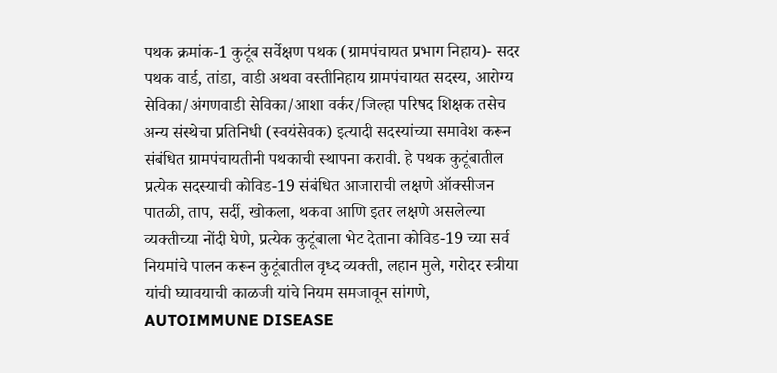पथक क्रमांक-1 कुटूंब सर्वेक्षण पथक (ग्रामपंचायत प्रभाग निहाय)- सदर पथक वार्ड, तांडा, वाडी अथवा वस्तीनिहाय ग्रामपंचायत सदस्य, आरोग्य सेविका/अंगणवाडी सेविका/आशा वर्कर/जिल्हा परिषद शिक्षक तसेच अन्य संस्थेचा प्रतिनिधी (स्वयंसेवक) इत्यादी सदस्यांच्या समावेश करून संबंधित ग्रामपंचायतीनी पथकाची स्थापना करावी. हे पथक कुटूंबातील प्रत्येक सदस्याची कोविड-19 संबंधित आजाराची लक्षणे ऑक्सीजन पातळी, ताप, सर्दी, खोकला, थकवा आणि इतर लक्षणे असलेल्या व्यक्तीच्या नोंदी घेणे, प्रत्येक कुटूंबाला भेट देताना कोविड-19 च्या सर्व नियमांचे पालन करून कुटूंबातील वृध्द व्यक्ती, लहान मुले, गरोदर स्त्रीया यांची घ्यावयाची काळजी यांचे नियम समजावून सांगणे, AUTOIMMUNE DISEASE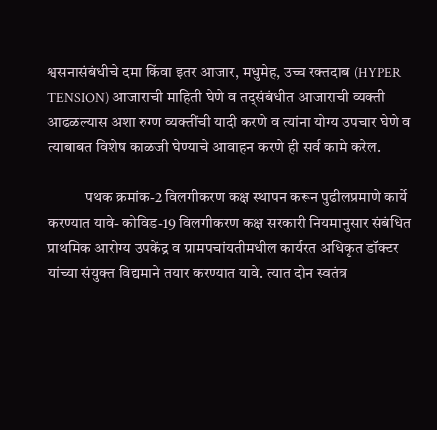श्वसनासंबंधीचे दमा किंवा इतर आजार, मधुमेह, उच्च रक्तदाब (HYPER TENSION) आजाराची माहिती घेणे व तद्संबंधीत आजाराची व्यक्ती आढळल्यास अशा रुग्ण व्यक्तींची यादी करणे व त्यांना योग्य उपचार घेणे व त्याबाबत विशेष काळजी घेण्याचे आवाहन करणे ही सर्व कामे करेल.

            पथक क्रमांक-2 विलगीकरण कक्ष स्थापन करून पुढीलप्रमाणे कार्ये करण्यात यावे- कोविड-19 विलगीकरण कक्ष सरकारी नियमानुसार संबंधित प्राथमिक आरोग्य उपकेंद्र व ग्रामपचांयतीमधील कार्यरत अधिकृत डॉक्टर यांच्या संयुक्त विद्यमाने तयार करण्यात यावे. त्यात दोन स्वतंत्र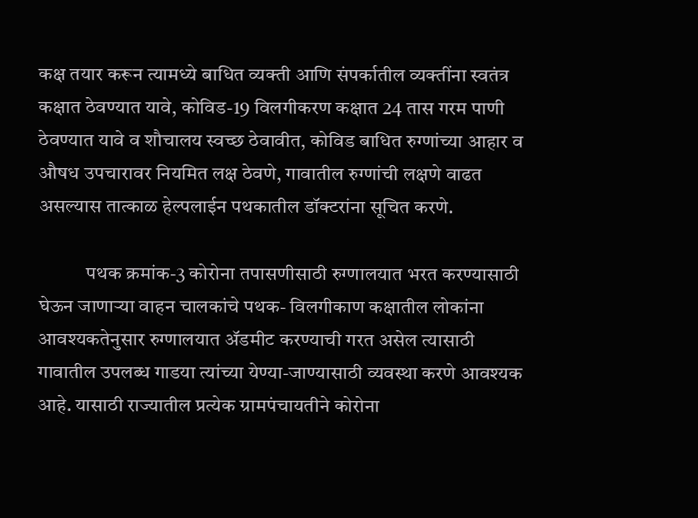कक्ष तयार करून त्यामध्ये बाधित व्यक्ती आणि संपर्कातील व्यक्तींना स्वतंत्र कक्षात ठेवण्यात यावे, कोविड-19 विलगीकरण कक्षात 24 तास गरम पाणी ठेवण्यात यावे व शौचालय स्वच्छ ठेवावीत, कोविड बाधित रुग्णांच्या आहार व औषध उपचारावर नियमित लक्ष ठेवणे, गावातील रुग्णांची लक्षणे वाढत असल्यास तात्काळ हेल्पलाईन पथकातील डॉक्टरांना सूचित करणे.

            पथक क्रमांक-3 कोरोना तपासणीसाठी रुग्णालयात भरत करण्यासाठी घेऊन जाणाऱ्या वाहन चालकांचे पथक- विलगीकाण कक्षातील लोकांना आवश्यकतेनुसार रुग्णालयात ॲडमीट करण्याची गरत असेल त्यासाठी गावातील उपलब्ध गाडया त्यांच्या येण्या-जाण्यासाठी व्यवस्था करणे आवश्यक आहे. यासाठी राज्यातील प्रत्येक ग्रामपंचायतीने कोरोना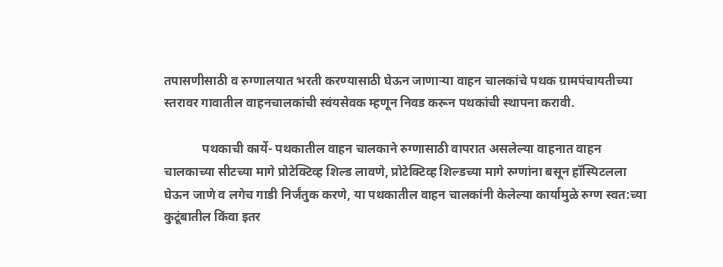तपासणीसाठी व रुग्णालयात भरती करण्यासाठी घेऊन जाणाऱ्या वाहन चालकांचे पथक ग्रामपंचायतीच्या स्तरावर गावातील वाहनचालकांची स्वंयसेवक म्हणून निवड करून पथकांची स्थापना करावी.

            पथकाची कार्ये- पथकातील वाहन चालकाने रुग्णासाठी वापरात असलेल्या वाहनात वाहन चालकाच्या सीटच्या मागे प्रोटेक्टिव्ह शिल्ड लावणे, प्रोटेक्टिव्ह शिल्डच्या मागे रुग्णांना बसून हॉस्पिटलला घेऊन जाणे व लगेच गाडी निर्जंतुक करणे, या पथकातील वाहन चालकांनी केलेल्या कार्यामुळे रुग्ण स्वत:च्या कुटूंबातील किंवा इतर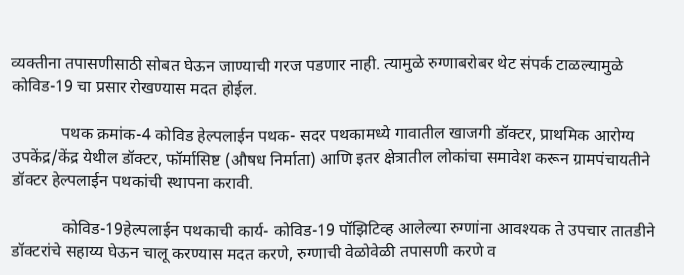व्यक्तीना तपासणीसाठी सोबत घेऊन जाण्याची गरज पडणार नाही. त्यामुळे रुग्णाबरोबर थेट संपर्क टाळल्यामुळे कोविड-19 चा प्रसार रोखण्यास मदत होईल.

            पथक क्रमांक-4 कोविड हेल्पलाईन पथक- सदर पथकामध्ये गावातील खाजगी डॉक्टर, प्राथमिक आरोग्य उपकेंद्र/केंद्र येथील डॉक्टर, फॉर्मासिष्ट (औषध निर्माता) आणि इतर क्षेत्रातील लोकांचा समावेश करून ग्रामपंचायतीने डॉक्टर हेल्पलाईन पथकांची स्थापना करावी.

            कोविड-19हेल्पलाईन पथकाची कार्य- कोविड-19 पॉझिटिव्ह आलेल्या रुग्णांना आवश्यक ते उपचार तातडीने डॉक्टरांचे सहाय्य घेऊन चालू करण्यास मदत करणे, रुग्णाची वेळोवेळी तपासणी करणे व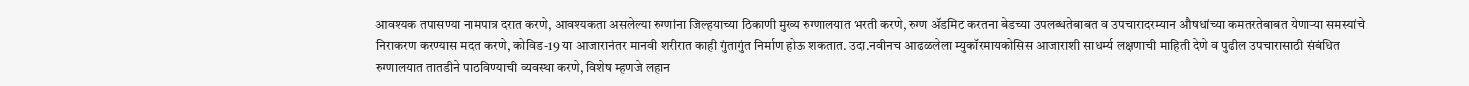आवश्यक तपासण्या नामपात्र दरात करणे, आवश्यकता असलेल्या रुग्णांना जिल्हयाच्या ठिकाणी मुख्य रुग्णालयात भरती करणे, रुग्ण ॲडमिट करतना बेडच्या उपलब्धतेबाबत व उपचारादरम्यान औषधांच्या कमतरतेबाबत येणाऱ्या समस्यांचे निराकरण करण्यास मदत करणे, कोविड-19 या आजारानंतर मानवी शरीरात काही गुंतागुंत निर्माण होऊ शकतात. उदा.नवीनच आढळलेला म्युकॉरमायकोसिस आजाराशी साधर्म्य लक्षणाची माहिती देणे व पुढील उपचारासाठी संबंधित रुग्णालयात तातडीने पाठविण्याची व्यवस्था करणे, विशेष म्हणजे लहान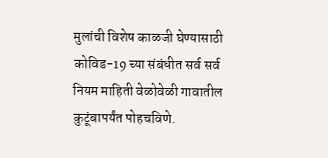मुलांची विशेष काळजी घेण्यासाठी कोविड-19 च्या संबंधीत सर्व सर्व नियम माहिती वेळोवेळी गावातील कुटूंबापर्यंत पोहचविणे.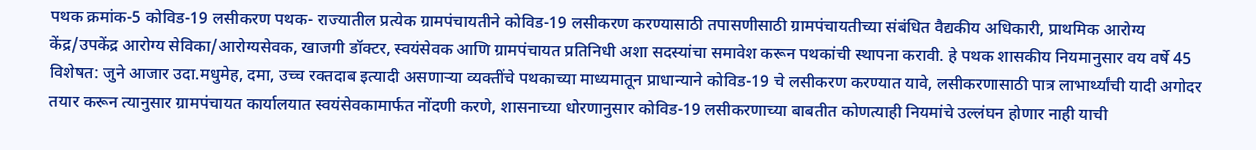पथक क्रमांक-5 कोविड-19 लसीकरण पथक- राज्यातील प्रत्येक ग्रामपंचायतीने कोविड-19 लसीकरण करण्यासाठी तपासणीसाठी ग्रामपंचायतीच्या संबंधित वैद्यकीय अधिकारी, प्राथमिक आरोग्य केंद्र/उपकेंद्र आरोग्य सेविका/आरोग्यसेवक, खाजगी डॉक्टर, स्वयंसेवक आणि ग्रामपंचायत प्रतिनिधी अशा सदस्यांचा समावेश करून पथकांची स्थापना करावी. हे पथक शासकीय नियमानुसार वय वर्षे 45 विशेषत: जुने आजार उदा.मधुमेह, दमा, उच्च रक्तदाब इत्यादी असणाऱ्या व्यक्तींचे पथकाच्या माध्यमातून प्राधान्याने कोविड-19 चे लसीकरण करण्यात यावे, लसीकरणासाठी पात्र लाभार्थ्यांची यादी अगोदर तयार करून त्यानुसार ग्रामपंचायत कार्यालयात स्वयंसेवकामार्फत नोंदणी करणे, शासनाच्या धोरणानुसार कोविड-19 लसीकरणाच्या बाबतीत कोणत्याही नियमांचे उल्लंघन होणार नाही याची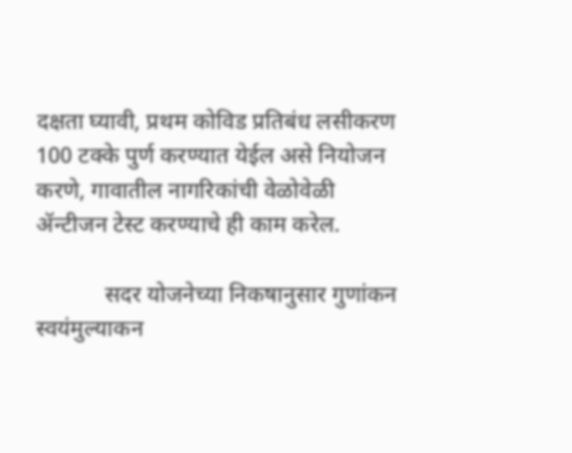दक्षता घ्यावी, प्रथम कोविड प्रतिबंध लसीकरण 100 टक्के पुर्ण करण्यात येईल असे नियोजन करणे, गावातील नागरिकांची वेळोवेळी ॲन्टीजन टेस्ट करण्याचे ही काम करेल.

            सदर योजनेच्या निकषानुसार गुणांकन स्वयंमुल्याकन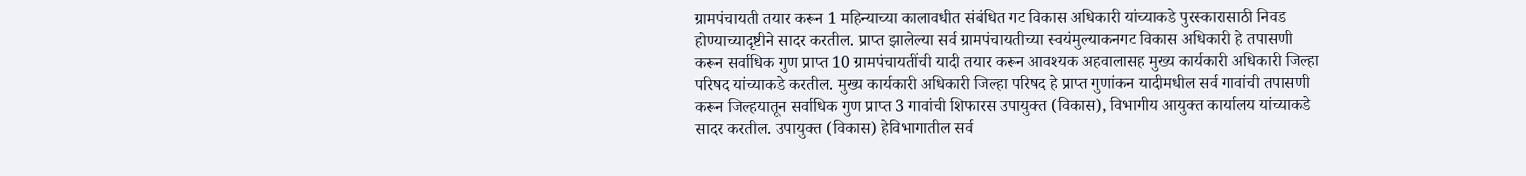ग्रामपंचायती तयार करून 1 महिन्याच्या कालावधीत संबंधित गट विकास अधिकारी यांच्याकडे पुरस्कारासाठी निवड होण्याच्यादृष्टीने सादर करतील. प्राप्त झालेल्या सर्व ग्रामपंचायतीच्या स्वयंमुल्याकनगट विकास अधिकारी हे तपासणी करून सर्वाधिक गुण प्राप्त 10 ग्रामपंचायतींची यादी तयार करून आवश्यक अहवालासह मुख्य कार्यकारी अधिकारी जिल्हा परिषद यांच्याकडे करतील. मुख्य कार्यकारी अधिकारी जिल्हा परिषद हे प्राप्त गुणांकन यादीमधील सर्व गावांची तपासणी करून जिल्हयातून सर्वाधिक गुण प्राप्त 3 गावांची शिफारस उपायुक्त (विकास), विभागीय आयुक्त कार्यालय यांच्याकडे सादर करतील. उपायुक्त (विकास) हेविभागातील सर्व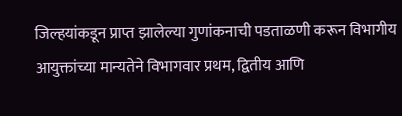जिल्हयांकडून प्राप्त झालेल्या गुणांकनाची पडताळणी करून विभागीय आयुक्तांच्या मान्यतेने विभागवार प्रथम, द्वितीय आणि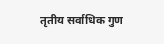तृतीय सर्वाधिक गुण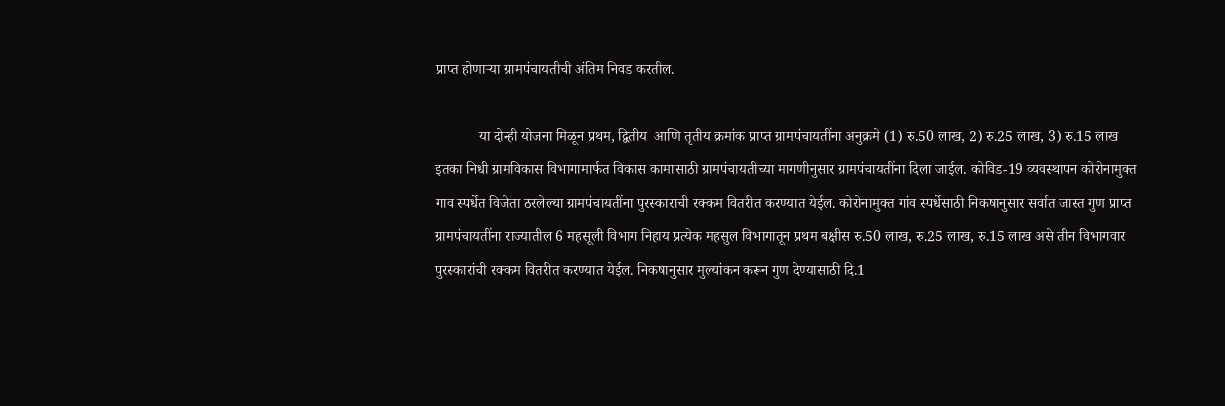प्राप्त होणाऱ्या ग्रामपंचायतीची अंतिम निवड करतील.

            या दोन्ही योजना मिळून प्रथम, द्वितीय  आणि तृतीय क्रमांक प्राप्त ग्रामपंचायतींना अनुक्रमे (1) रु.50 लाख, 2) रु.25 लाख, 3) रु.15 लाख इतका निधी ग्रामविकास विभागामार्फत विकास कामासाठी ग्रामपंचायतीच्या मागणीनुसार ग्रामपंचायतींना दिला जाईल. कोविड-19 व्यवस्थापन कोरोनामुक्त गाव स्पर्धेत विजेता ठरलेल्या ग्रामपंचायतींना पुरस्काराची रक्कम वितरीत करण्यात येईल. कोरोनामुक्त गांव स्पर्धेसाठी निकषानुसार सर्वात जास्त गुण प्राप्त ग्रामपंचायतींना राज्यातील 6 महसूली विभाग निहाय प्रत्येक महसुल विभागातून प्रथम बक्षीस रु.50 लाख, रु.25 लाख, रु.15 लाख असे तीन विभागवार पुरस्कारांची रक्कम वितरीत करण्यात येईल. निकषानुसार मुल्यांकन करून गुण देण्यासाठी दि.1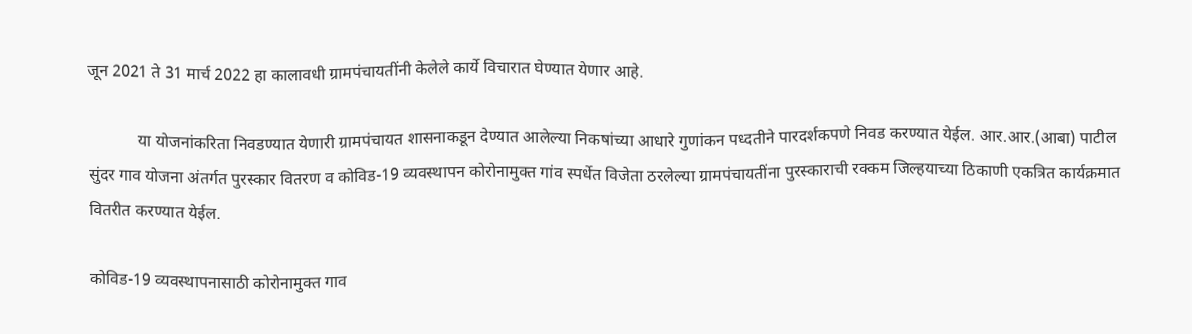जून 2021 ते 31 मार्च 2022 हा कालावधी ग्रामपंचायतींनी केलेले कार्ये विचारात घेण्यात येणार आहे.

            या योजनांकरिता निवडण्यात येणारी ग्रामपंचायत शासनाकडून देण्यात आलेल्या निकषांच्या आधारे गुणांकन पध्दतीने पारदर्शकपणे निवड करण्यात येईल. आर.आर.(आबा) पाटील सुंदर गाव योजना अंतर्गत पुरस्कार वितरण व कोविड-19 व्यवस्थापन कोरोनामुक्त गांव स्पर्धेत विजेता ठरलेल्या ग्रामपंचायतींना पुरस्काराची रक्कम जिल्हयाच्या ठिकाणी एकत्रित कार्यक्रमात वितरीत करण्यात येईल.

कोविड-19 व्यवस्थापनासाठी कोरोनामुक्त गाव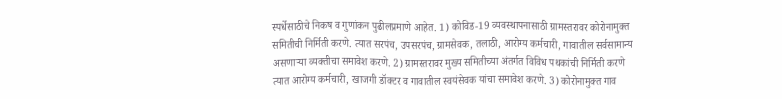स्पर्धेसाठीचे निकष व गुणांकन पुढीलप्रमाणे आहेत. 1) कोविड-19 व्यवस्थापनासाठी ग्रामस्तरावर कोरोनामुक्त समितीची निर्मिती करणे. त्यात सरपंच, उपसरपंच, ग्रामसेवक, तलाठी, आरोग्य कर्मचारी, गावातील सर्वसामान्य असणाऱ्या व्यक्तीचा समावेश करणे. 2) ग्रामस्तरावर मुख्य समितीच्या अंतर्गत विविध पथकांची निर्मिती करणे त्यात आरोग्य कर्मचारी, खाजगी डॉक्टर व गावातील स्वयंसेवक यांचा समावेश करणे. 3) कोरोनामुक्त गाव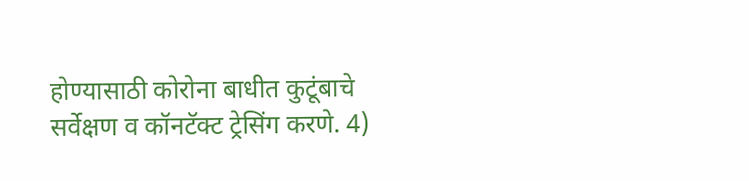होण्यासाठी कोरोना बाधीत कुटूंबाचे सर्वेक्षण व कॉनटॅक्ट ट्रेसिंग करणे. 4)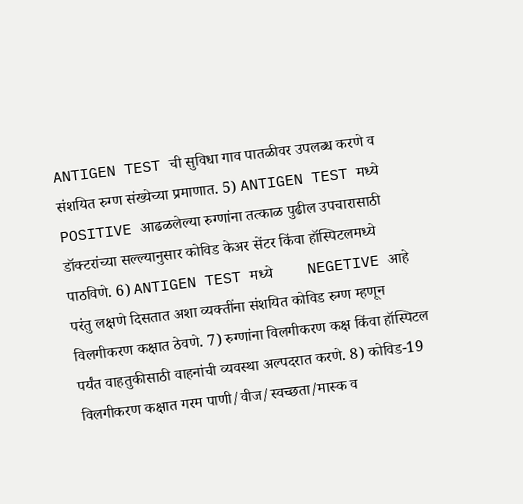ANTIGEN TEST ची सुविधा गाव पातळीवर उपलब्ध करणे व संशयित रुग्ण संख्येच्या प्रमाणात. 5) ANTIGEN TEST मध्ये POSITIVE आढळलेल्या रुग्णांना तत्काळ पुढील उपचारासाठी डॉक्टरांच्या सल्ल्यानुसार कोविड केअर सेंटर किंवा हॉस्पिटलमध्ये पाठविणे. 6) ANTIGEN TEST मध्ये         NEGETIVE आहे परंतु लक्षणे दिसतात अशा व्यक्तींना संशयित कोविड रुग्ण म्हणून विलगीकरण कक्षात ठेवणे. 7) रुग्णांना विलगीकरण कक्ष किंवा हॉस्पिटल पर्यंत वाहतुकीसाठी वाहनांची व्यवस्था अल्पदरात करणे. 8) कोविड-19 विलगीकरण कक्षात गरम पाणी/वीज/स्वच्छता/मास्क व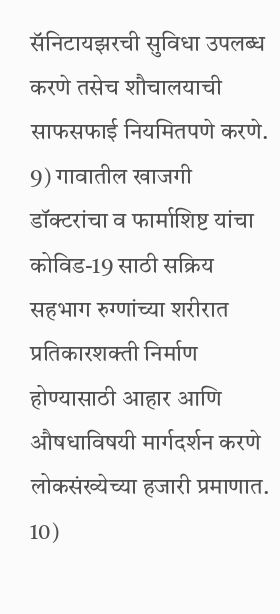सॅनिटायझरची सुविधा उपलब्ध करणे तसेच शौचालयाची साफसफाई नियमितपणे करणे. 9) गावातील खाजगी डॉक्टरांचा व फार्माशिष्ट यांचा कोविड-19 साठी सक्रिय सहभाग रुग्णांच्या शरीरात प्रतिकारशक्ती निर्माण होण्यासाठी आहार आणि औषधाविषयी मार्गदर्शन करणे लोकसंख्येच्या हजारी प्रमाणात. 10)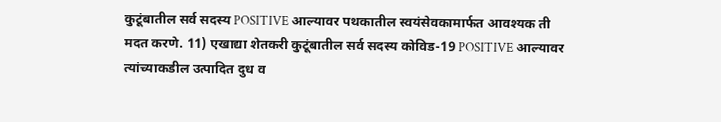कुटूंबातील सर्व सदस्य POSITIVE आल्यावर पथकातील स्वयंसेवकामार्फत आवश्यक ती मदत करणे. 11) एखाद्या शेतकरी कुटूंबातील सर्व सदस्य कोविड-19 POSITIVE आल्यावर त्यांच्याकडील उत्पादित दुध व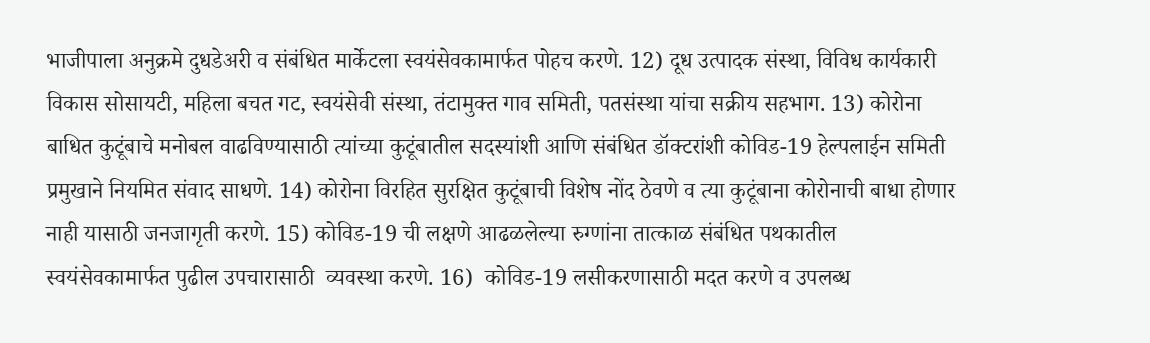भाजीपाला अनुक्रमे दुधडेअरी व संबंधित मार्केटला स्वयंसेवकामार्फत पोहच करणे. 12) दूध उत्पादक संस्था, विविध कार्यकारी विकास सोसायटी, महिला बचत गट, स्वयंसेवी संस्था, तंटामुक्त गाव समिती, पतसंस्था यांचा सक्रीय सहभाग. 13) कोरोना बाधित कुटूंबाचे मनोबल वाढविण्यासाठी त्यांच्या कुटूंबातील सदस्यांशी आणि संबंधित डॉक्टरांशी कोविड-19 हेल्पलाईन समिती प्रमुखाने नियमित संवाद साधणे. 14) कोरोना विरहित सुरक्षित कुटूंबाची विशेष नोंद ठेवणे व त्या कुटूंबाना कोरोनाची बाधा होणार नाही यासाठी जनजागृती करणे. 15) कोविड-19 ची लक्षणे आढळलेल्या रुग्णांना तात्काळ संबंधित पथकातील स्वयंसेवकामार्फत पुढील उपचारासाठी  व्यवस्था करणे. 16)  कोविड-19 लसीकरणासाठी मदत करणे व उपलब्ध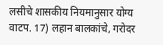लसीचे शासकीय नियमानुसार योग्य वाटप. 17) लहान बालकांचे, गरोदर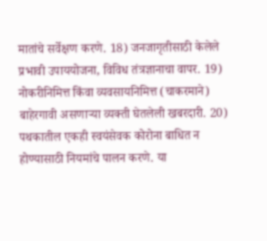मातांचे सर्वेक्षण करणे. 18) जनजागृतीसाठी केलेले प्रभावी उपाययोजना, विविध तंत्रज्ञानाचा वापर. 19) नोकरीनिमित्त किंवा व्यवसायनिमित्त (चाकरमाने) बाहेरगावी असणाऱ्या व्यक्ती घेतलेली खबरदारी. 20) पथकातील एकही स्वयंसेवक कोरोना बाधित न होण्यासाठी नियमांचे पालन करणे. या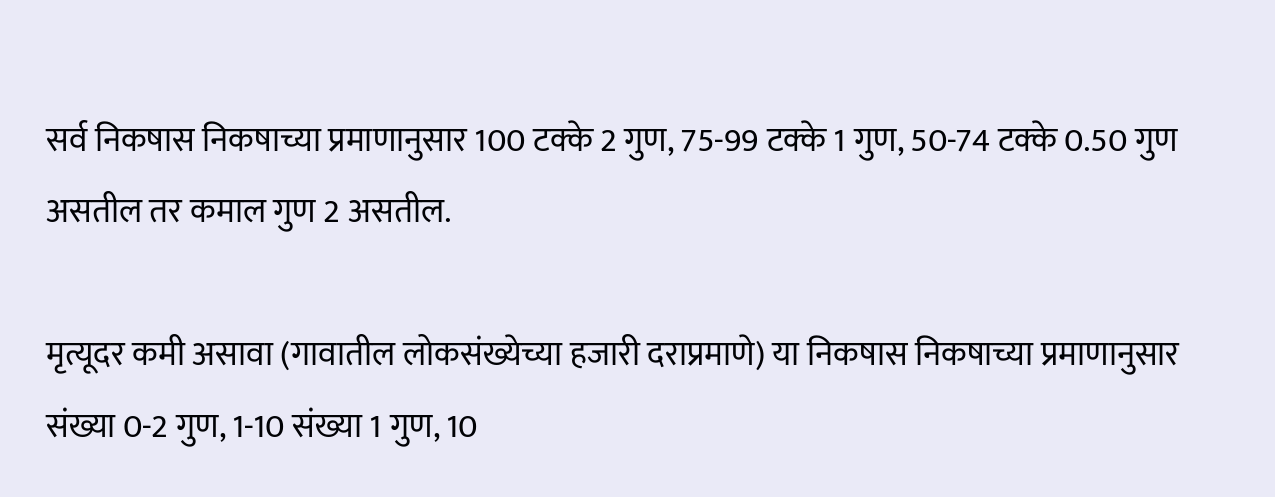सर्व निकषास निकषाच्या प्रमाणानुसार 100 टक्के 2 गुण, 75-99 टक्के 1 गुण, 50-74 टक्के 0.50 गुण असतील तर कमाल गुण 2 असतील.

मृत्यूदर कमी असावा (गावातील लोकसंख्येच्या हजारी दराप्रमाणे) या निकषास निकषाच्या प्रमाणानुसार संख्या 0-2 गुण, 1-10 संख्या 1 गुण, 10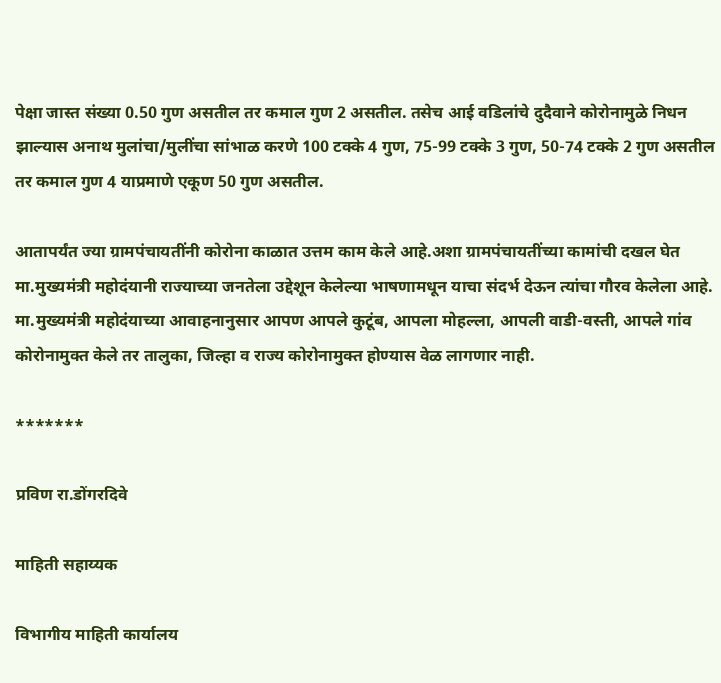पेक्षा जास्त संख्या 0.50 गुण असतील तर कमाल गुण 2 असतील. तसेच आई वडिलांचे दुदैवाने कोरोनामुळे निधन झाल्यास अनाथ मुलांचा/मुलींचा सांभाळ करणे 100 टक्के 4 गुण, 75-99 टक्के 3 गुण, 50-74 टक्के 2 गुण असतील तर कमाल गुण 4 याप्रमाणे एकूण 50 गुण असतील.

आतापर्यंत ज्या ग्रामपंचायतींनी कोरोना काळात उत्तम काम केले आहे.अशा ग्रामपंचायतींच्या कामांची दखल घेत मा.मुख्यमंत्री महोदंयानी राज्याच्या जनतेला उद्देशून केलेल्या भाषणामधून याचा संदर्भ देऊन त्यांचा गौरव केलेला आहे. मा.मुख्यमंत्री महोदंयाच्या आवाहनानुसार आपण आपले कुटूंब, आपला मोहल्ला, आपली वाडी-वस्ती, आपले गांव कोरोनामुक्त केले तर तालुका, जिल्हा व राज्य कोरोनामुक्त होण्यास वेळ लागणार नाही.

*******

प्रविण रा.डोंगरदिवे

माहिती सहाय्यक

विभागीय माहिती कार्यालय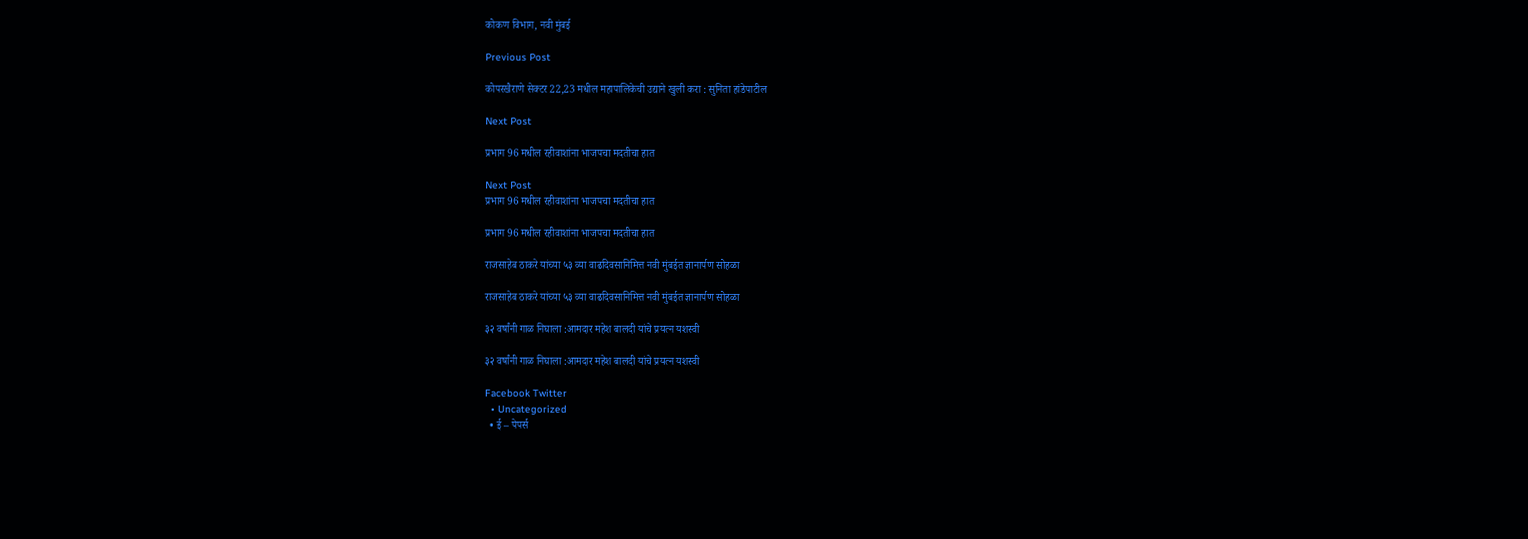कोकण विभाग, नवी मुंबई

Previous Post

कोपरखैराणे सेक्टर 22,23 मधील महापालिकेची उद्याने खुली करा : सुनिता हांडेपाटील

Next Post

प्रभाग 96 मधील रहीवाशांना भाजपचा मदतीचा हात

Next Post
प्रभाग 96 मधील रहीवाशांना भाजपचा मदतीचा हात

प्रभाग 96 मधील रहीवाशांना भाजपचा मदतीचा हात

राजसाहेब ठाकरे यांच्या ५३ व्या वाढदिवसानिमित्त नवी मुंबईत ज्ञानार्पण सोहळा

राजसाहेब ठाकरे यांच्या ५३ व्या वाढदिवसानिमित्त नवी मुंबईत ज्ञानार्पण सोहळा

३२ वर्षांनी गाळ निघाला :आमदार महेश बालदी यांचे प्रयत्न यशस्वी

३२ वर्षांनी गाळ निघाला :आमदार महेश बालदी यांचे प्रयत्न यशस्वी

Facebook Twitter
  • Uncategorized
  • ई – पेपर्स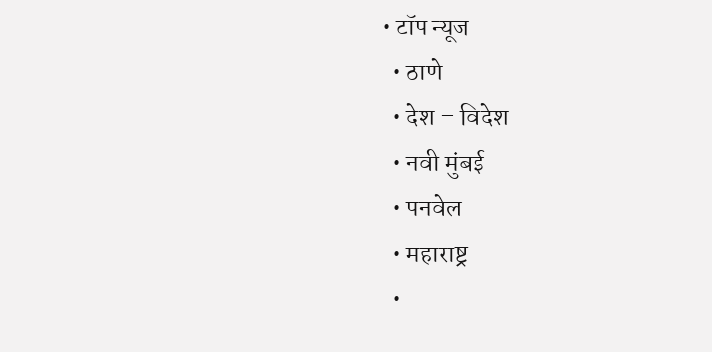• टॉप न्यूज
  • ठाणे
  • देश – विदेश
  • नवी मुंबई
  • पनवेल
  • महाराष्ट्र
  •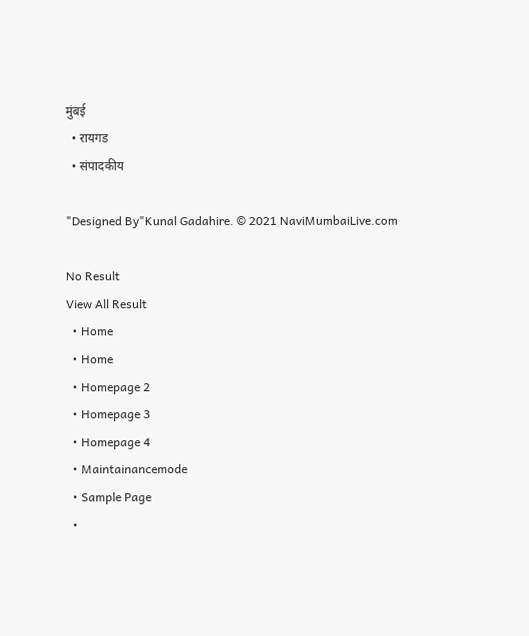मुंबई
  • रायगड
  • संपादकीय

"Designed By"Kunal Gadahire. © 2021 NaviMumbaiLive.com

No Result
View All Result
  • Home
  • Home
  • Homepage 2
  • Homepage 3
  • Homepage 4
  • Maintainancemode
  • Sample Page
  •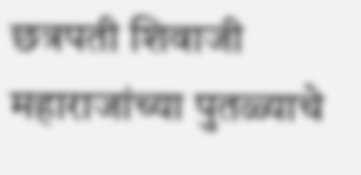छत्रपती शिवाजी महाराजांच्या पुतळ्याचे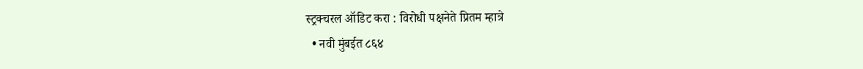स्ट्रक्चरल ऑडिट करा : विरोधी पक्षनेते प्रितम म्हात्रे
  • नवी मुंबईत ८६४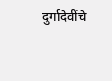दुर्गादेवींचे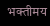भक्तीमय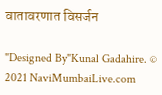वातावरणात विसर्जन

"Designed By"Kunal Gadahire. © 2021 NaviMumbaiLive.com